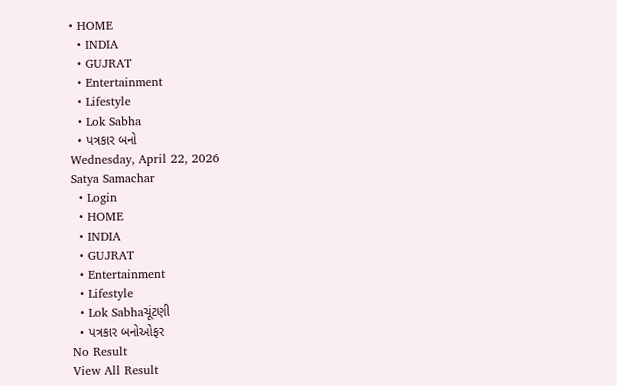• HOME
  • INDIA
  • GUJRAT
  • Entertainment
  • Lifestyle
  • Lok Sabha
  • પત્રકાર બનો
Wednesday, April 22, 2026
Satya Samachar
  • Login
  • HOME
  • INDIA
  • GUJRAT
  • Entertainment
  • Lifestyle
  • Lok Sabhaચૂંટણી
  • પત્રકાર બનોઓફર
No Result
View All Result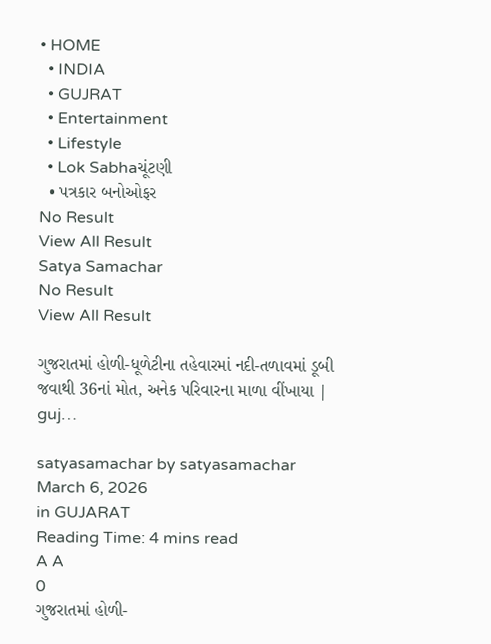• HOME
  • INDIA
  • GUJRAT
  • Entertainment
  • Lifestyle
  • Lok Sabhaચૂંટણી
  • પત્રકાર બનોઓફર
No Result
View All Result
Satya Samachar
No Result
View All Result

ગુજરાતમાં હોળી-ધૂળેટીના તહેવારમાં નદી-તળાવમાં ડૂબી જવાથી 36નાં મોત, અનેક પરિવારના માળા વીંખાયા | guj…

satyasamachar by satyasamachar
March 6, 2026
in GUJARAT
Reading Time: 4 mins read
A A
0
ગુજરાતમાં હોળી-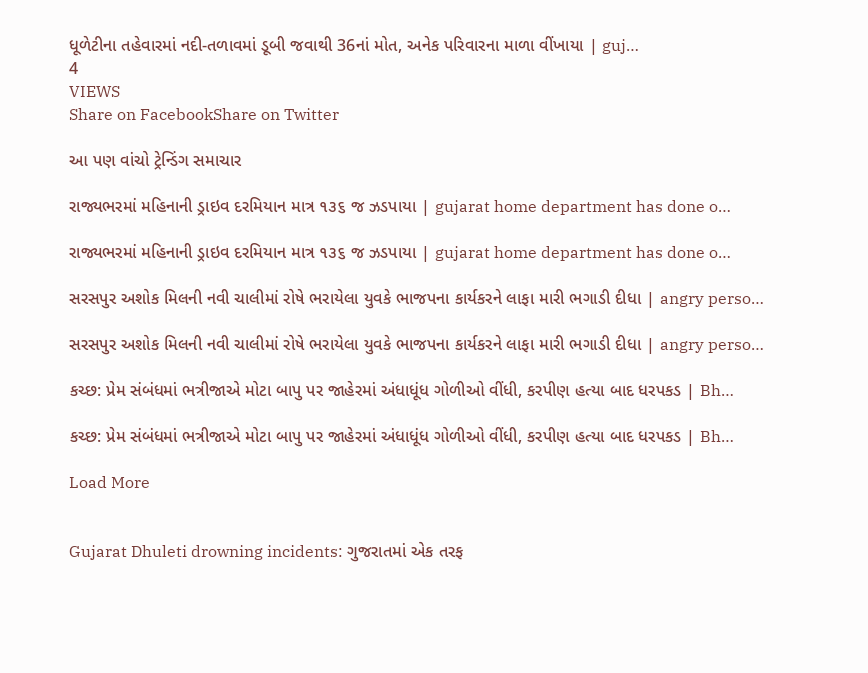ધૂળેટીના તહેવારમાં નદી-તળાવમાં ડૂબી જવાથી 36નાં મોત, અનેક પરિવારના માળા વીંખાયા | guj…
4
VIEWS
Share on FacebookShare on Twitter

આ પણ વાંચો ટ્રેન્ડિંગ સમાચાર

રાજ્યભરમાં મહિનાની ડ્રાઇવ દરમિયાન માત્ર ૧૩૬ જ ઝડપાયા | gujarat home department has done o…

રાજ્યભરમાં મહિનાની ડ્રાઇવ દરમિયાન માત્ર ૧૩૬ જ ઝડપાયા | gujarat home department has done o…

સરસપુર અશોક મિલની નવી ચાલીમાં રોષે ભરાયેલા યુવકે ભાજપના કાર્યકરને લાફા મારી ભગાડી દીધા | angry perso…

સરસપુર અશોક મિલની નવી ચાલીમાં રોષે ભરાયેલા યુવકે ભાજપના કાર્યકરને લાફા મારી ભગાડી દીધા | angry perso…

કચ્છ: પ્રેમ સંબંધમાં ભત્રીજાએ મોટા બાપુ પર જાહેરમાં અંધાધૂંધ ગોળીઓ વીંધી, કરપીણ હત્યા બાદ ધરપકડ | Bh…

કચ્છ: પ્રેમ સંબંધમાં ભત્રીજાએ મોટા બાપુ પર જાહેરમાં અંધાધૂંધ ગોળીઓ વીંધી, કરપીણ હત્યા બાદ ધરપકડ | Bh…

Load More


Gujarat Dhuleti drowning incidents: ગુજરાતમાં એક તરફ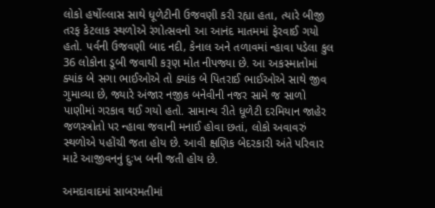લોકો હર્ષોલ્લાસ સાથે ધૂળેટીની ઉજવણી કરી રહ્યા હતા, ત્યારે બીજી તરફ કેટલાક સ્થળોએ રંગોત્સવનો આ આનંદ માતમમાં ફેરવાઈ ગયો હતો. પર્વની ઉજવણી બાદ નદી, કેનાલ અને તળાવમાં ન્હાવા પડેલા કુલ 36 લોકોના ડૂબી જવાથી કરૂણ મોત નીપજ્યા છે. આ અકસ્માતોમાં ક્યાંક બે સગા ભાઈઓએ તો ક્યાંક બે પિતરાઈ ભાઈઓએ સાથે જીવ ગુમાવ્યા છે, જ્યારે અંજાર નજીક બનેવીની નજર સામે જ સાળો પાણીમાં ગરકાવ થઈ ગયો હતો. સામાન્ય રીતે ધૂળેટી દરમિયાન જાહેર જળસ્ત્રોતો પર ન્હાવા જવાની મનાઈ હોવા છતાં, લોકો અવાવરું સ્થળોએ પહોંચી જતા હોય છે. આવી ક્ષણિક બેદરકારી અંતે પરિવાર માટે આજીવનનું દુઃખ બની જતી હોય છે.

અમદાવાદમાં સાબરમતીમાં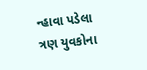ન્હાવા પડેલા ત્રણ યુવકોના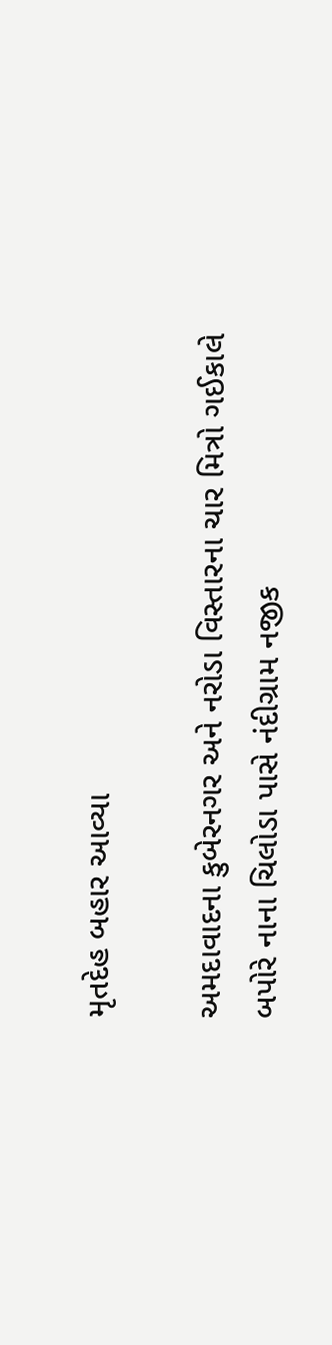મૃતદેહ બહાર આવ્યા

અમદાવાદના કુબેરનગર અને નરોડા વિસ્તારના ચાર મિત્રો ગઈકાલે બપોરે નાના ચિલોડા પાસે નંદીગ્રામ નજીક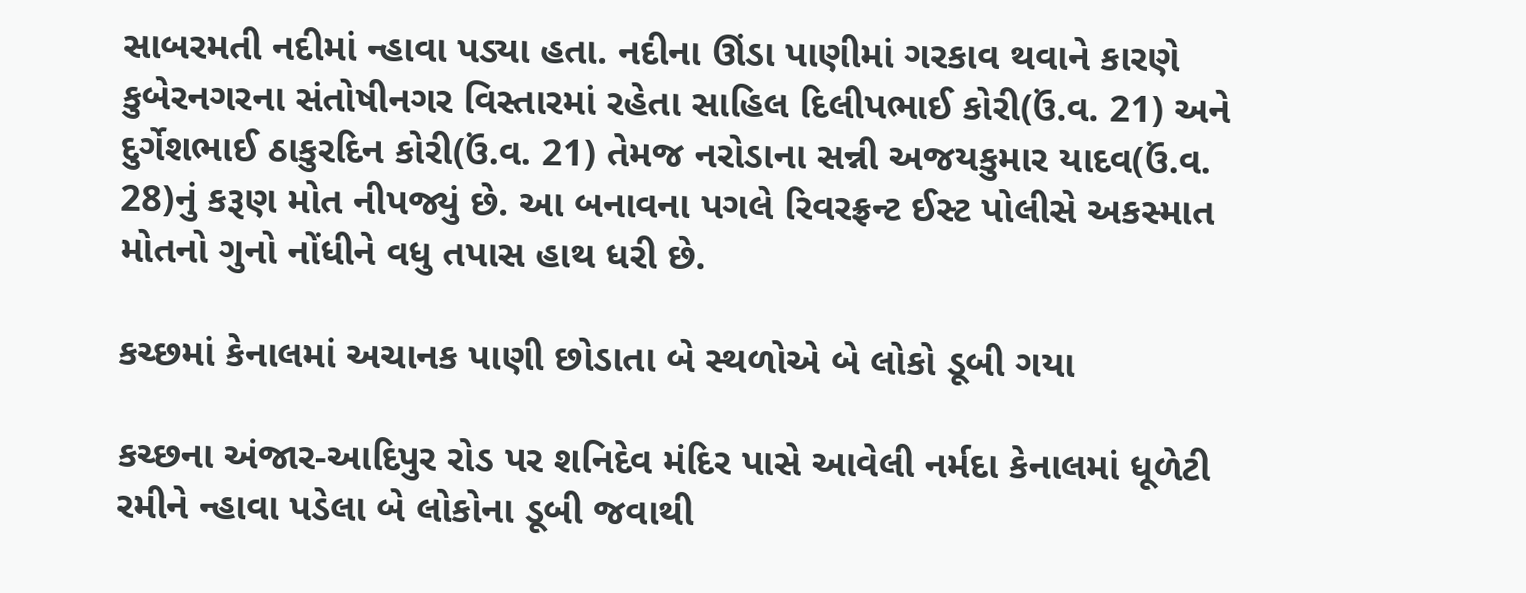સાબરમતી નદીમાં ન્હાવા પડ્યા હતા. નદીના ઊંડા પાણીમાં ગરકાવ થવાને કારણે કુબેરનગરના સંતોષીનગર વિસ્તારમાં રહેતા સાહિલ દિલીપભાઈ કોરી(ઉં.વ. 21) અને દુર્ગેશભાઈ ઠાકુરદિન કોરી(ઉં.વ. 21) તેમજ નરોડાના સન્ની અજયકુમાર યાદવ(ઉં.વ. 28)નું કરૂણ મોત નીપજ્યું છે. આ બનાવના પગલે રિવરફ્રન્ટ ઈસ્ટ પોલીસે અકસ્માત મોતનો ગુનો નોંધીને વધુ તપાસ હાથ ધરી છે.

કચ્છમાં કેનાલમાં અચાનક પાણી છોડાતા બે સ્થળોએ બે લોકો ડૂબી ગયા

કચ્છના અંજાર-આદિપુર રોડ પર શનિદેવ મંદિર પાસે આવેલી નર્મદા કેનાલમાં ધૂળેટી રમીને ન્હાવા પડેલા બે લોકોના ડૂબી જવાથી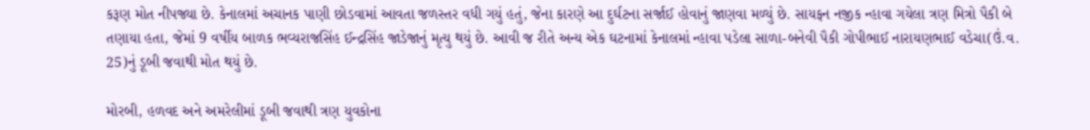કરૂણ મોત નીપજ્યા છે. કેનાલમાં અચાનક પાણી છોડવામાં આવતા જળસ્તર વધી ગયું હતું, જેના કારણે આ દુર્ઘટના સર્જાઈ હોવાનું જાણવા મળ્યું છે. સાયફન નજીક ન્હાવા ગયેલા ત્રણ મિત્રો પૈકી બે તણાયા હતા, જેમાં 9 વર્ષીય બાળક ભવ્યરાજસિંહ ઈન્દ્રસિંહ જાડેજાનું મૃત્યુ થયું છે. આવી જ રીતે અન્ય એક ઘટનામાં કેનાલમાં ન્હાવા પડેલા સાળા-બનેવી પૈકી ગોપીભાઈ નારાયણભાઈ વડેચા(ઉં.વ. 25)નું ડૂબી જવાથી મોત થયું છે.

મોરબી, હળવદ અને અમરેલીમાં ડૂબી જવાથી ત્રણ યુવકોના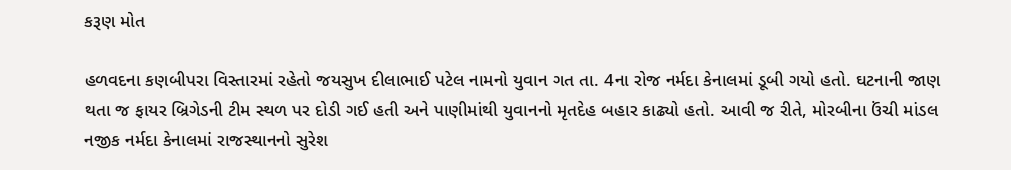કરૂણ મોત

હળવદના કણબીપરા વિસ્તારમાં રહેતો જયસુખ દીલાભાઈ પટેલ નામનો યુવાન ગત તા. 4ના રોજ નર્મદા કેનાલમાં ડૂબી ગયો હતો. ઘટનાની જાણ થતા જ ફાયર બ્રિગેડની ટીમ સ્થળ પર દોડી ગઈ હતી અને પાણીમાંથી યુવાનનો મૃતદેહ બહાર કાઢ્યો હતો. આવી જ રીતે, મોરબીના ઉંચી માંડલ નજીક નર્મદા કેનાલમાં રાજસ્થાનનો સુરેશ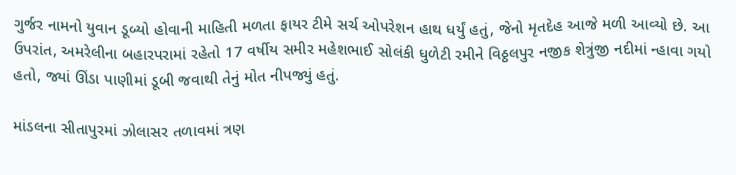ગુર્જર નામનો યુવાન ડૂબ્યો હોવાની માહિતી મળતા ફાયર ટીમે સર્ચ ઓપરેશન હાથ ધર્યું હતું, જેનો મૃતદેહ આજે મળી આવ્યો છે. આ ઉપરાંત, અમરેલીના બહારપરામાં રહેતો 17 વર્ષીય સમીર મહેશભાઈ સોલંકી ધુળેટી રમીને વિઠ્ઠલપુર નજીક શેત્રુંજી નદીમાં ન્હાવા ગયો હતો, જ્યાં ઊંડા પાણીમાં ડૂબી જવાથી તેનું મોત નીપજ્યું હતું.

માંડલના સીતાપુરમાં ઝોલાસર તળાવમાં ત્રણ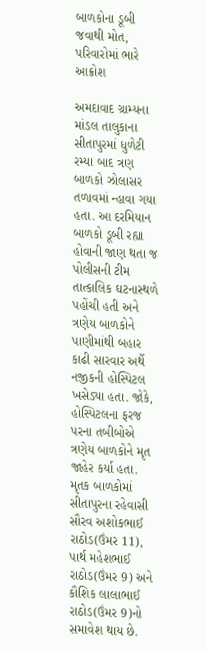બાળકોના ડૂબી જવાથી મોત, પરિવારોમાં ભારે આક્રોશ

અમદાવાદ ગ્રામ્યના માંડલ તાલુકાના સીતાપુરમાં ધુળેટી રમ્યા બાદ ત્રણ બાળકો ઝોલાસર તળાવમાં ન્હાવા ગયા હતા. આ દરમિયાન બાળકો ડૂબી રહ્યા હોવાની જાણ થતા જ પોલીસની ટીમ તાત્કાલિક ઘટનાસ્થળે પહોંચી હતી અને ત્રણેય બાળકોને પાણીમાંથી બહાર કાઢી સારવાર અર્થે નજીકની હોસ્પિટલ ખસેડ્યા હતા. જોકે, હોસ્પિટલના ફરજ પરના તબીબોએ ત્રણેય બાળકોને મૃત જાહેર કર્યા હતા. મૃતક બાળકોમાં સીતાપુરના રહેવાસી સૌરવ અશોકભાઈ રાઠોડ(ઉંમર 11), પાર્થ મહેશભાઈ રાઠોડ(ઉંમર 9) અને કૌશિક લાલાભાઈ રાઠોડ(ઉંમર 9)નો સમાવેશ થાય છે.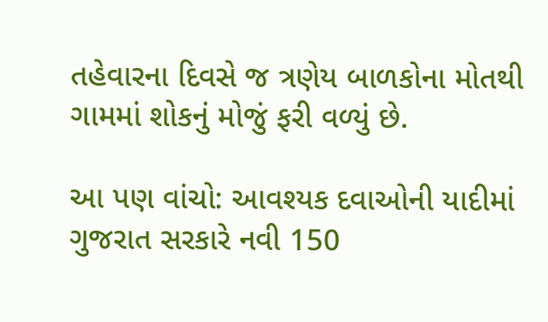તહેવારના દિવસે જ ત્રણેય બાળકોના મોતથી ગામમાં શોકનું મોજું ફરી વળ્યું છે.

આ પણ વાંચો: આવશ્યક દવાઓની યાદીમાં ગુજરાત સરકારે નવી 150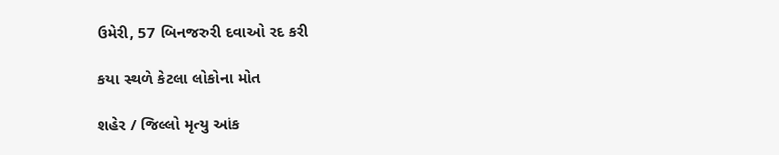ઉમેરી, 57 બિનજરુરી દવાઓ રદ કરી

કયા સ્થળે કેટલા લોકોના મોત

શહેર / જિલ્લો મૃત્યુ આંક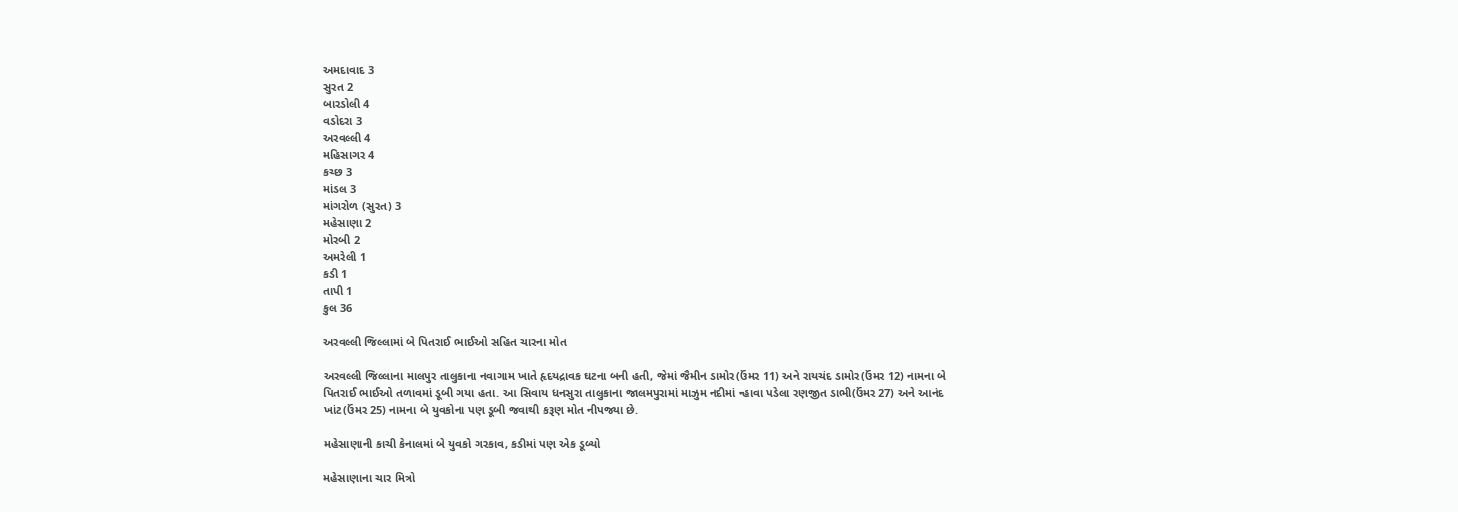અમદાવાદ 3
સુરત 2
બારડોલી 4
વડોદરા 3
અરવલ્લી 4
મહિસાગર 4
કચ્છ 3
માંડલ 3
માંગરોળ (સુરત) 3
મહેસાણા 2
મોરબી 2
અમરેલી 1
કડી 1
તાપી 1
કુલ 36

અરવલ્લી જિલ્લામાં બે પિતરાઈ ભાઈઓ સહિત ચારના મોત

અરવલ્લી જિલ્લાના માલપુર તાલુકાના નવાગામ ખાતે હૃદયદ્રાવક ઘટના બની હતી, જેમાં જૈમીન ડામોર(ઉંમર 11) અને રાયચંદ ડામોર(ઉંમર 12) નામના બે પિતરાઈ ભાઈઓ તળાવમાં ડૂબી ગયા હતા. આ સિવાય ધનસુરા તાલુકાના જાલમપુરામાં માઝુમ નદીમાં ન્હાવા પડેલા રણજીત ડાભી(ઉંમર 27) અને આનંદ ખાંટ(ઉંમર 25) નામના બે યુવકોના પણ ડૂબી જવાથી કરૂણ મોત નીપજ્યા છે.

મહેસાણાની કાચી કેનાલમાં બે યુવકો ગરકાવ, કડીમાં પણ એક ડૂબ્યો

મહેસાણાના ચાર મિત્રો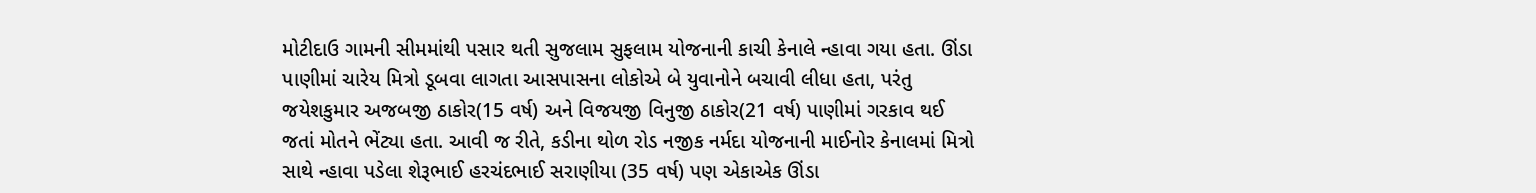મોટીદાઉ ગામની સીમમાંથી પસાર થતી સુજલામ સુફલામ યોજનાની કાચી કેનાલે ન્હાવા ગયા હતા. ઊંડા પાણીમાં ચારેય મિત્રો ડૂબવા લાગતા આસપાસના લોકોએ બે યુવાનોને બચાવી લીધા હતા, પરંતુ જયેશકુમાર અજબજી ઠાકોર(15 વર્ષ) અને વિજયજી વિનુજી ઠાકોર(21 વર્ષ) પાણીમાં ગરકાવ થઈ જતાં મોતને ભેંટ્યા હતા. આવી જ રીતે, કડીના થોળ રોડ નજીક નર્મદા યોજનાની માઈનોર કેનાલમાં મિત્રો સાથે ન્હાવા પડેલા શેરૂભાઈ હરચંદભાઈ સરાણીયા (35 વર્ષ) પણ એકાએક ઊંડા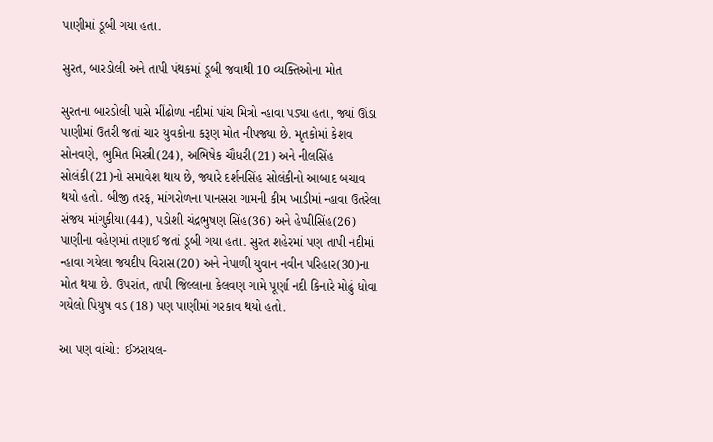પાણીમાં ડૂબી ગયા હતા.

સુરત, બારડોલી અને તાપી પંથકમાં ડૂબી જવાથી 10 વ્યક્તિઓના મોત

સુરતના બારડોલી પાસે મીંઢોળા નદીમાં પાંચ મિત્રો ન્હાવા પડ્યા હતા, જ્યાં ઊંડા પાણીમાં ઉતરી જતાં ચાર યુવકોના કરૂણ મોત નીપજ્યા છે. મૃતકોમાં કેશવ સોનવણે, ભુમિત મિસ્ત્રી(24), અભિષેક ચૌધરી(21) અને નીલસિંહ સોલંકી(21)નો સમાવેશ થાય છે, જ્યારે દર્શનસિંહ સોલંકીનો આબાદ બચાવ થયો હતો. બીજી તરફ, માંગરોળના પાનસરા ગામની કીમ ખાડીમાં ન્હાવા ઉતરેલા સંજય માંગુકીયા(44), પડોશી ચંદ્રભુષણ સિંહ(36) અને હેપ્પીસિંહ(26) પાણીના વહેણમાં તણાઈ જતાં ડૂબી ગયા હતા. સુરત શહેરમાં પણ તાપી નદીમાં ન્હાવા ગયેલા જયદીપ વિરાસ(20) અને નેપાળી યુવાન નવીન પરિહાર(30)ના મોત થયા છે. ઉપરાંત, તાપી જિલ્લાના કેલવણ ગામે પૂર્ણા નદી કિનારે મોઢું ધોવા ગયેલો પિયુષ વડ (18) પણ પાણીમાં ગરકાવ થયો હતો.

આ પણ વાંચો: ઈઝરાયલ-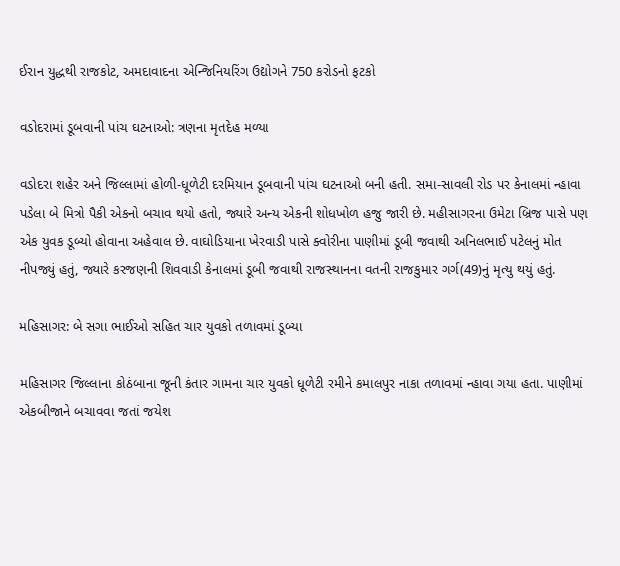ઈરાન યુદ્ધથી રાજકોટ, અમદાવાદના એન્જિનિયરિંગ ઉદ્યોગને 750 કરોડનો ફટકો

વડોદરામાં ડૂબવાની પાંચ ઘટનાઓ: ત્રણના મૃતદેહ મળ્યા

વડોદરા શહેર અને જિલ્લામાં હોળી-ધૂળેટી દરમિયાન ડૂબવાની પાંચ ઘટનાઓ બની હતી. સમા-સાવલી રોડ પર કેનાલમાં ન્હાવા પડેલા બે મિત્રો પૈકી એકનો બચાવ થયો હતો, જ્યારે અન્ય એકની શોધખોળ હજુ જારી છે. મહીસાગરના ઉમેટા બ્રિજ પાસે પણ એક યુવક ડૂબ્યો હોવાના અહેવાલ છે. વાઘોડિયાના ખેરવાડી પાસે ક્વોરીના પાણીમાં ડૂબી જવાથી અનિલભાઈ પટેલનું મોત નીપજ્યું હતું, જ્યારે કરજણની શિવવાડી કેનાલમાં ડૂબી જવાથી રાજસ્થાનના વતની રાજકુમાર ગર્ગ(49)નું મૃત્યુ થયું હતું.

મહિસાગર: બે સગા ભાઈઓ સહિત ચાર યુવકો તળાવમાં ડૂબ્યા

મહિસાગર જિલ્લાના કોઠંબાના જૂની કંતાર ગામના ચાર યુવકો ધૂળેટી રમીને કમાલપુર નાકા તળાવમાં ન્હાવા ગયા હતા. પાણીમાં એકબીજાને બચાવવા જતાં જયેશ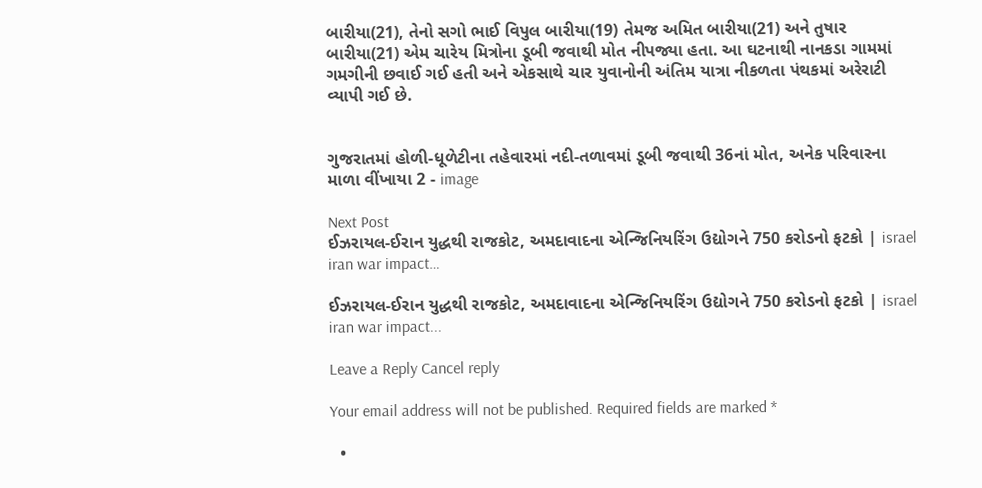બારીયા(21), તેનો સગો ભાઈ વિપુલ બારીયા(19) તેમજ અમિત બારીયા(21) અને તુષાર બારીયા(21) એમ ચારેય મિત્રોના ડૂબી જવાથી મોત નીપજ્યા હતા. આ ઘટનાથી નાનકડા ગામમાં ગમગીની છવાઈ ગઈ હતી અને એકસાથે ચાર યુવાનોની અંતિમ યાત્રા નીકળતા પંથકમાં અરેરાટી વ્યાપી ગઈ છે.


ગુજરાતમાં હોળી-ધૂળેટીના તહેવારમાં નદી-તળાવમાં ડૂબી જવાથી 36નાં મોત, અનેક પરિવારના માળા વીંખાયા 2 - image

Next Post
ઈઝરાયલ-ઈરાન યુદ્ધથી રાજકોટ, અમદાવાદના એન્જિનિયરિંગ ઉદ્યોગને 750 કરોડનો ફટકો | israel iran war impact…

ઈઝરાયલ-ઈરાન યુદ્ધથી રાજકોટ, અમદાવાદના એન્જિનિયરિંગ ઉદ્યોગને 750 કરોડનો ફટકો | israel iran war impact...

Leave a Reply Cancel reply

Your email address will not be published. Required fields are marked *

  •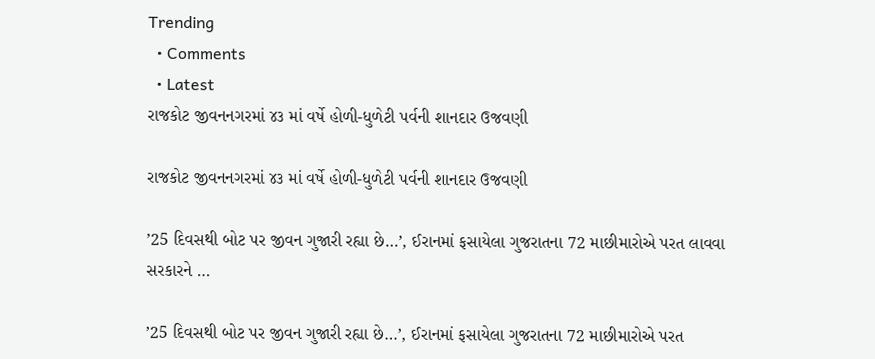Trending
  • Comments
  • Latest
રાજકોટ જીવનનગરમાં ૪૩ માં વર્ષે હોળી-ધુળેટી પર્વની શાનદાર ઉજવણી

રાજકોટ જીવનનગરમાં ૪૩ માં વર્ષે હોળી-ધુળેટી પર્વની શાનદાર ઉજવણી

’25 દિવસથી બોટ પર જીવન ગુજારી રહ્યા છે…’, ઈરાનમાં ફસાયેલા ગુજરાતના 72 માછીમારોએ પરત લાવવા સરકારને …

’25 દિવસથી બોટ પર જીવન ગુજારી રહ્યા છે…’, ઈરાનમાં ફસાયેલા ગુજરાતના 72 માછીમારોએ પરત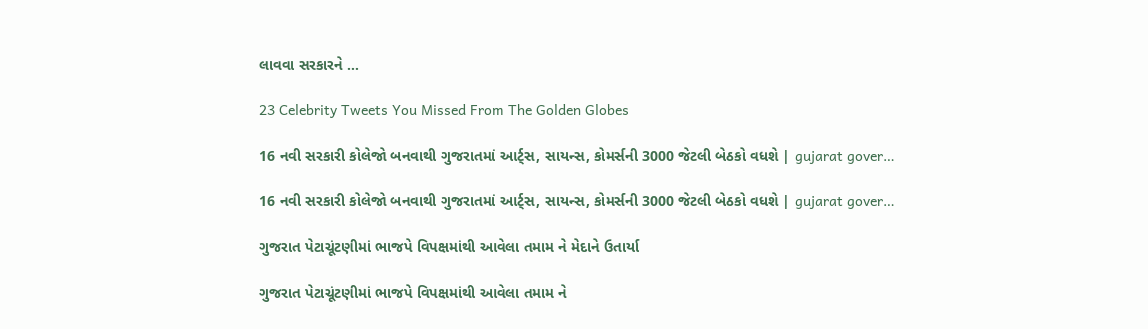લાવવા સરકારને …

23 Celebrity Tweets You Missed From The Golden Globes

16 નવી સરકારી કોલેજો બનવાથી ગુજરાતમાં આર્ટ્સ, સાયન્સ, કોમર્સની 3000 જેટલી બેઠકો વધશે | gujarat gover…

16 નવી સરકારી કોલેજો બનવાથી ગુજરાતમાં આર્ટ્સ, સાયન્સ, કોમર્સની 3000 જેટલી બેઠકો વધશે | gujarat gover…

ગુજરાત પેટાચૂંટણીમાં ભાજપે વિપક્ષમાંથી આવેલા તમામ ને મેદાને ઉતાર્યા

ગુજરાત પેટાચૂંટણીમાં ભાજપે વિપક્ષમાંથી આવેલા તમામ ને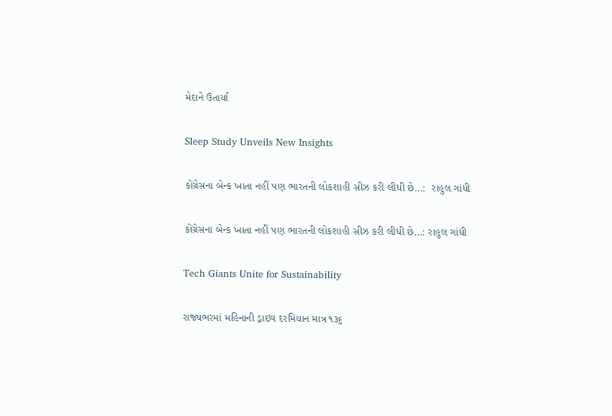મેદાને ઉતાર્યા

Sleep Study Unveils New Insights

કોંગ્રેસના બેન્ક ખાતા નહીં પણ ભારતની લોકશાહી સીઝ કરી લીધી છે…:  રાહુલ ગાંધી

કોંગ્રેસના બેન્ક ખાતા નહીં પણ ભારતની લોકશાહી સીઝ કરી લીધી છે…: રાહુલ ગાંધી

Tech Giants Unite for Sustainability

રાજ્યભરમાં મહિનાની ડ્રાઇવ દરમિયાન માત્ર ૧૩૬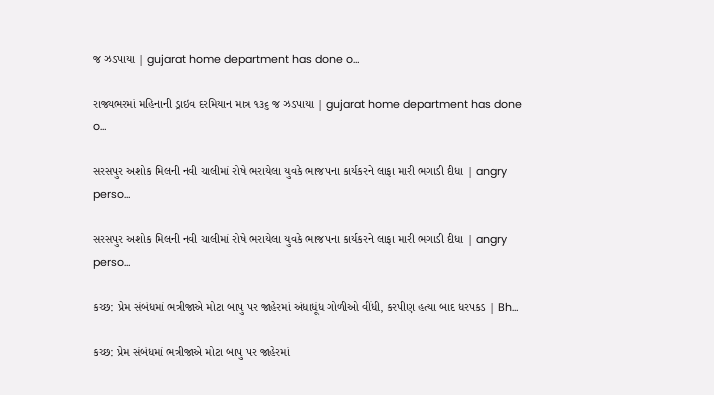જ ઝડપાયા | gujarat home department has done o…

રાજ્યભરમાં મહિનાની ડ્રાઇવ દરમિયાન માત્ર ૧૩૬ જ ઝડપાયા | gujarat home department has done o…

સરસપુર અશોક મિલની નવી ચાલીમાં રોષે ભરાયેલા યુવકે ભાજપના કાર્યકરને લાફા મારી ભગાડી દીધા | angry perso…

સરસપુર અશોક મિલની નવી ચાલીમાં રોષે ભરાયેલા યુવકે ભાજપના કાર્યકરને લાફા મારી ભગાડી દીધા | angry perso…

કચ્છ: પ્રેમ સંબંધમાં ભત્રીજાએ મોટા બાપુ પર જાહેરમાં અંધાધૂંધ ગોળીઓ વીંધી, કરપીણ હત્યા બાદ ધરપકડ | Bh…

કચ્છ: પ્રેમ સંબંધમાં ભત્રીજાએ મોટા બાપુ પર જાહેરમાં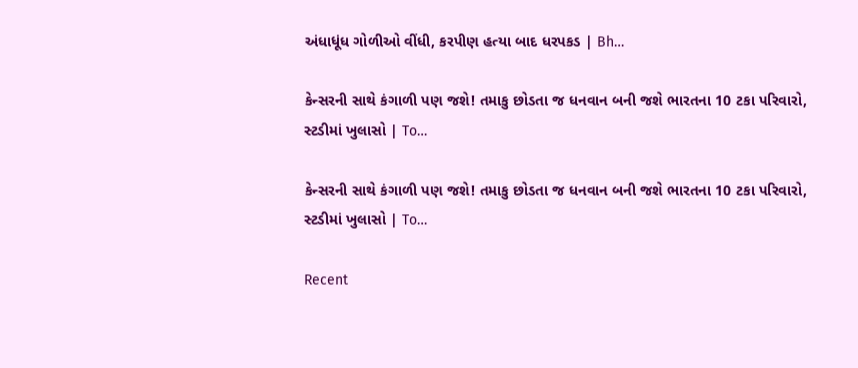અંધાધૂંધ ગોળીઓ વીંધી, કરપીણ હત્યા બાદ ધરપકડ | Bh…

કેન્સરની સાથે કંગાળી પણ જશે! તમાકુ છોડતા જ ધનવાન બની જશે ભારતના 10 ટકા પરિવારો, સ્ટડીમાં ખુલાસો | To…

કેન્સરની સાથે કંગાળી પણ જશે! તમાકુ છોડતા જ ધનવાન બની જશે ભારતના 10 ટકા પરિવારો, સ્ટડીમાં ખુલાસો | To…

Recent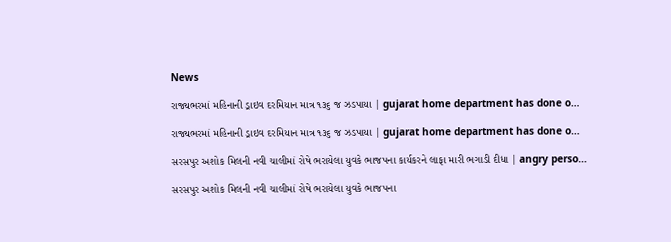News

રાજ્યભરમાં મહિનાની ડ્રાઇવ દરમિયાન માત્ર ૧૩૬ જ ઝડપાયા | gujarat home department has done o…

રાજ્યભરમાં મહિનાની ડ્રાઇવ દરમિયાન માત્ર ૧૩૬ જ ઝડપાયા | gujarat home department has done o…

સરસપુર અશોક મિલની નવી ચાલીમાં રોષે ભરાયેલા યુવકે ભાજપના કાર્યકરને લાફા મારી ભગાડી દીધા | angry perso…

સરસપુર અશોક મિલની નવી ચાલીમાં રોષે ભરાયેલા યુવકે ભાજપના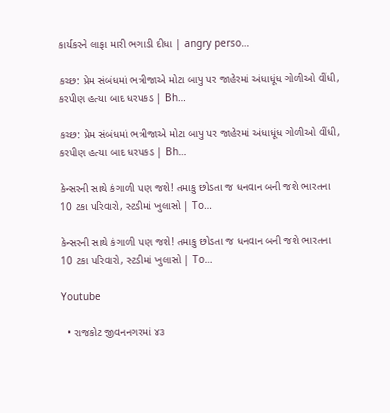કાર્યકરને લાફા મારી ભગાડી દીધા | angry perso…

કચ્છ: પ્રેમ સંબંધમાં ભત્રીજાએ મોટા બાપુ પર જાહેરમાં અંધાધૂંધ ગોળીઓ વીંધી, કરપીણ હત્યા બાદ ધરપકડ | Bh…

કચ્છ: પ્રેમ સંબંધમાં ભત્રીજાએ મોટા બાપુ પર જાહેરમાં અંધાધૂંધ ગોળીઓ વીંધી, કરપીણ હત્યા બાદ ધરપકડ | Bh…

કેન્સરની સાથે કંગાળી પણ જશે! તમાકુ છોડતા જ ધનવાન બની જશે ભારતના 10 ટકા પરિવારો, સ્ટડીમાં ખુલાસો | To…

કેન્સરની સાથે કંગાળી પણ જશે! તમાકુ છોડતા જ ધનવાન બની જશે ભારતના 10 ટકા પરિવારો, સ્ટડીમાં ખુલાસો | To…

Youtube

  • રાજકોટ જીવનનગરમાં ૪૩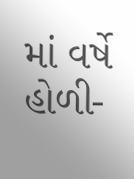માં વર્ષે હોળી-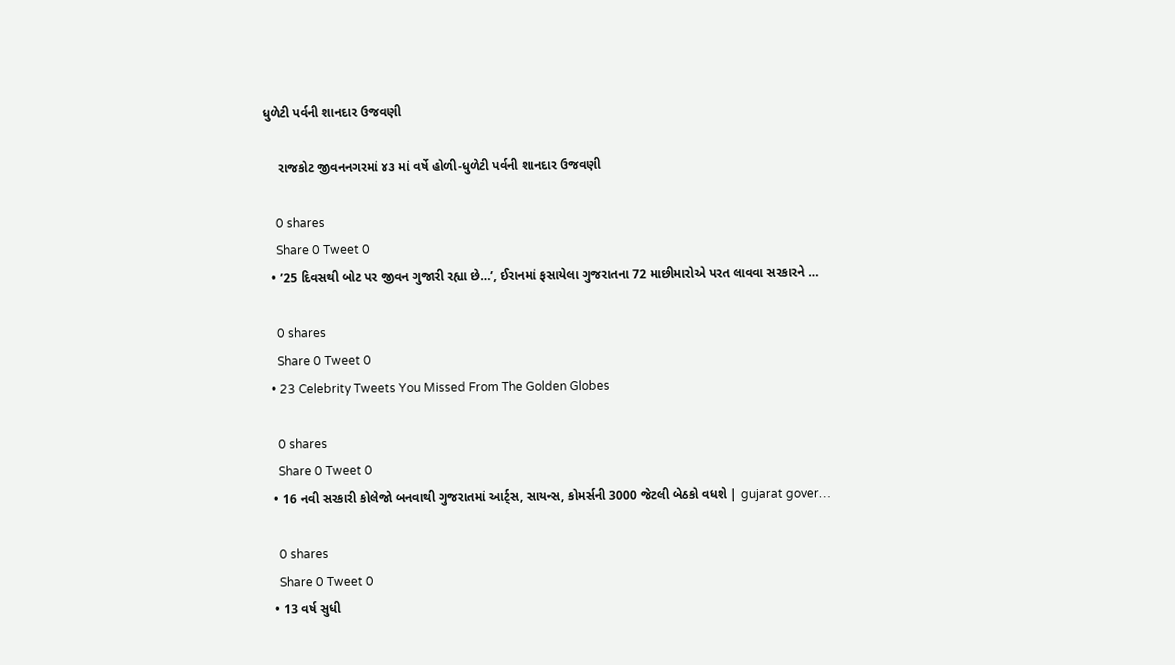ધુળેટી પર્વની શાનદાર ઉજવણી

    રાજકોટ જીવનનગરમાં ૪૩ માં વર્ષે હોળી-ધુળેટી પર્વની શાનદાર ઉજવણી

    0 shares
    Share 0 Tweet 0
  • ’25 દિવસથી બોટ પર જીવન ગુજારી રહ્યા છે…’, ઈરાનમાં ફસાયેલા ગુજરાતના 72 માછીમારોએ પરત લાવવા સરકારને …

    0 shares
    Share 0 Tweet 0
  • 23 Celebrity Tweets You Missed From The Golden Globes

    0 shares
    Share 0 Tweet 0
  • 16 નવી સરકારી કોલેજો બનવાથી ગુજરાતમાં આર્ટ્સ, સાયન્સ, કોમર્સની 3000 જેટલી બેઠકો વધશે | gujarat gover…

    0 shares
    Share 0 Tweet 0
  • 13 વર્ષ સુધી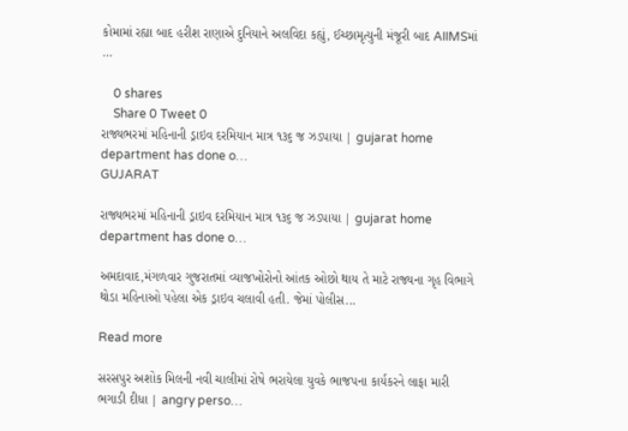કોમામાં રહ્યા બાદ હરીશ રાણાએ દુનિયાને અલવિદા કહ્યું, ઈચ્છામૃત્યુની મંજૂરી બાદ AIIMSમાં …

    0 shares
    Share 0 Tweet 0
રાજ્યભરમાં મહિનાની ડ્રાઇવ દરમિયાન માત્ર ૧૩૬ જ ઝડપાયા | gujarat home department has done o…
GUJARAT

રાજ્યભરમાં મહિનાની ડ્રાઇવ દરમિયાન માત્ર ૧૩૬ જ ઝડપાયા | gujarat home department has done o…

અમદાવાદ,મંગળવાર ગુજરાતમાં વ્યાજખોરોનો આંતક ઓછો થાય તે માટે રાજ્યના ગૃહ વિભાગે થોડા મહિનાઓ પહેલા એક ડ્રાઇવ ચલાવી હતી. જેમાં પોલીસ...

Read more

સરસપુર અશોક મિલની નવી ચાલીમાં રોષે ભરાયેલા યુવકે ભાજપના કાર્યકરને લાફા મારી ભગાડી દીધા | angry perso…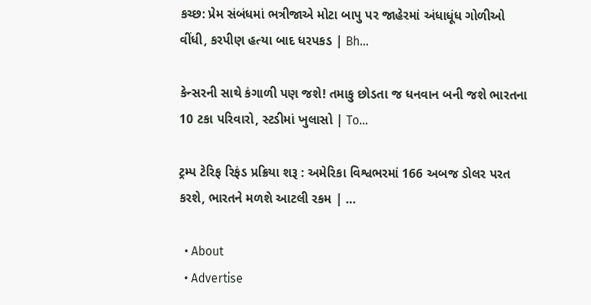કચ્છ: પ્રેમ સંબંધમાં ભત્રીજાએ મોટા બાપુ પર જાહેરમાં અંધાધૂંધ ગોળીઓ વીંધી, કરપીણ હત્યા બાદ ધરપકડ | Bh…

કેન્સરની સાથે કંગાળી પણ જશે! તમાકુ છોડતા જ ધનવાન બની જશે ભારતના 10 ટકા પરિવારો, સ્ટડીમાં ખુલાસો | To…

ટ્રમ્પ ટેરિફ રિફંડ પ્રક્રિયા શરૂ : અમેરિકા વિશ્વભરમાં 166 અબજ ડોલર પરત કરશે, ભારતને મળશે આટલી રકમ | …

  • About
  • Advertise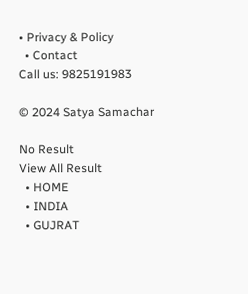• Privacy & Policy
  • Contact
Call us: 9825191983

© 2024 Satya Samachar

No Result
View All Result
  • HOME
  • INDIA
  • GUJRAT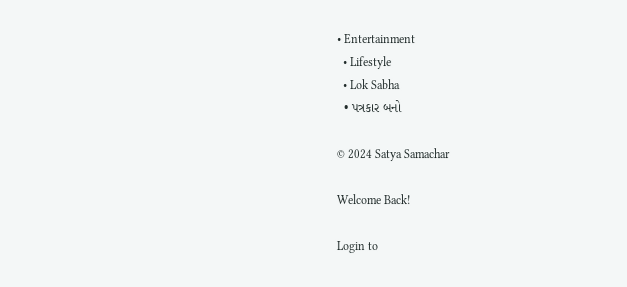• Entertainment
  • Lifestyle
  • Lok Sabha
  • પત્રકાર બનો

© 2024 Satya Samachar

Welcome Back!

Login to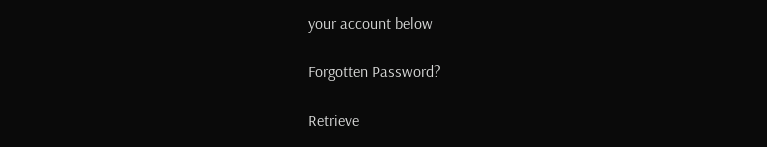your account below

Forgotten Password?

Retrieve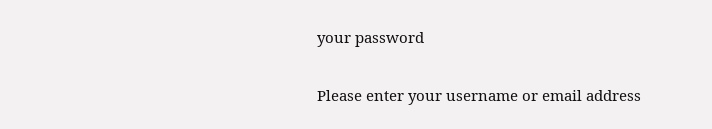your password

Please enter your username or email address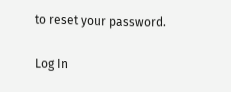to reset your password.

Log In